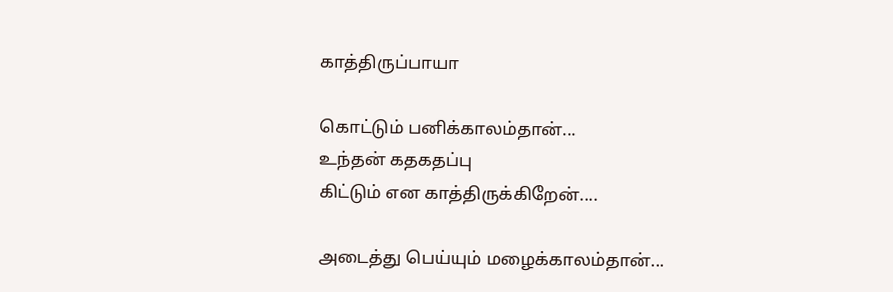காத்திருப்பாயா

கொட்டும் பனிக்காலம்தான்...
உந்தன் கதகதப்பு
கிட்டும் என காத்திருக்கிறேன்....

அடைத்து பெய்யும் மழைக்காலம்தான்...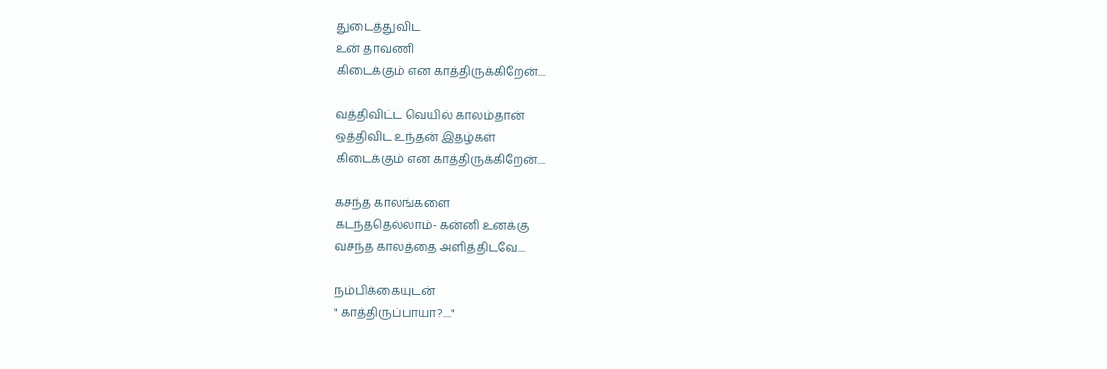துடைத்துவிட
உன் தாவணி
கிடைக்கும் என காத்திருக்கிறேன்....

வத்திவிட்ட வெயில் காலம்தான்
ஒத்திவிட உந்தன் இதழ்கள்
கிடைக்கும் என காத்திருக்கிறேன்....

கசந்த காலங்களை
கடந்ததெல்லாம்- கன்னி உனக்கு
வசந்த காலத்தை அளித்திடவே....

நம்பிக்கையுடன்
" காத்திருப்பாயா?...."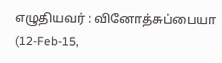எழுதியவர் : வினோத்சுப்பையா (12-Feb-15,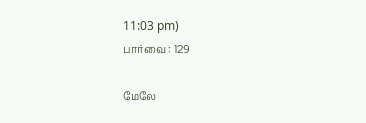11:03 pm)
பார்வை : 129

மேலே